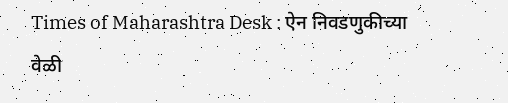Times of Maharashtra Desk : ऐन निवडणुकीच्या वेळी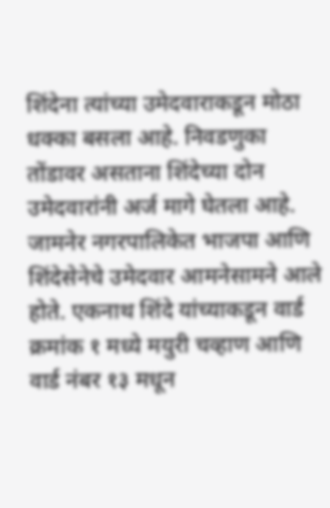शिंदेना त्यांच्या उमेदवाराकडून मोठा धक्का बसला आहे. निवडणुका तोंडावर असताना शिंदेच्या दोन उमेदवारांनी अर्ज मागे घेतला आहे.
जामनेर नगरपालिकेत भाजपा आणि शिंदेसेनेचे उमेदवार आमनेसामने आले होते. एकनाथ शिंदे यांच्याकडून वार्ड क्रमांक १ मध्ये मयुरी चव्हाण आणि वार्ड नंबर १३ मधून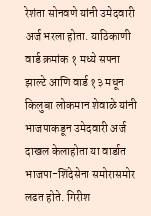रेशंता सोनवणे यांनी उमेदवारी अर्ज भरला होता. याठिकाणी वार्ड क्रमांक १ मध्ये सपना झाल्टे आणि वार्ड १३ मधून किलुबा लोकमान शेवाळे यांनी भाजपाकडून उमेदवारी अर्ज दाखल केलाहोता या वार्डात भाजपा-शिंदेसेना समोरासमोर लढत होते. गिरीश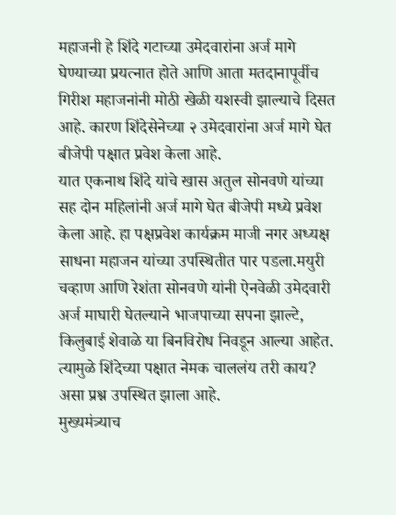महाजनी हे शिंदे गटाच्या उमेदवारांना अर्ज मागे घेण्याच्या प्रयत्नात होते आणि आता मतदानापूर्वीच गिरीश महाजनांनी मोठी खेळी यशस्वी झाल्याचे दिसत आहे. कारण शिंदेसेनेच्या २ उमेदवारांना अर्ज मागे घेत बीजेपी पक्षात प्रवेश केला आहे.
यात एकनाथ शिंदे यांचे खास अतुल सोनवणे यांच्या सह दोन महिलांनी अर्ज मागे घेत बीजेपी मध्ये प्रवेश केला आहे. हा पक्षप्रवेश कार्यक्रम माजी नगर अध्यक्ष साधना महाजन यांच्या उपस्थितीत पार पडला.मयुरी चव्हाण आणि रेशंता सोनवणे यांनी ऐनवेळी उमेदवारी अर्ज माघारी घेतल्याने भाजपाच्या सपना झाल्टे, किलुबाई शेवाळे या बिनविरोध निवडून आल्या आहेत. त्यामुळे शिंदेच्या पक्षात नेमक चाललंय तरी काय? असा प्रश्न उपस्थित झाला आहे.
मुख्यमंत्र्याच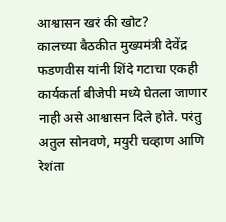आश्वासन खरं की खोट?
कालच्या बैठकीत मुख्यमंत्री देवेंद्र फडणवीस यांनी शिंदे गटाचा एकही कार्यकर्ता बीजेपी मध्ये घेतला जाणार नाही असे आश्वासन दिले होते. परंतु अतुल सोनवणे, मयुरी चव्हाण आणि रेशंता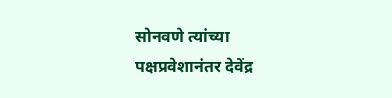सोनवणे त्यांच्या पक्षप्रवेशानंतर देवेंद्र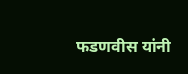फडणवीस यांनी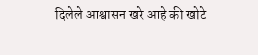दिलेले आश्वासन खरे आहे की खोटे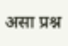असा प्रश्न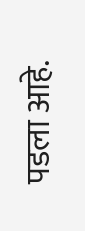पडला आहे.